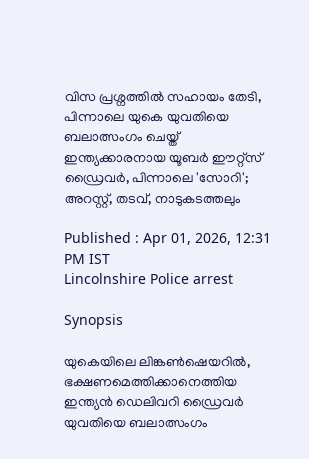വിസ പ്രശ്നത്തിൽ സഹായം തേടി, പിന്നാലെ യുകെ യുവതിയെ ബലാത്സംഗം ചെയ്ത് ഇന്ത്യക്കാരനായ യൂബ‍ർ ഈറ്റ്സ് ഡ്രൈവർ, പിന്നാലെ 'സോറി'; അറസ്റ്റ്, തടവ്, നാടുകടത്തലും

Published : Apr 01, 2026, 12:31 PM IST
Lincolnshire Police arrest

Synopsis

യുകെയിലെ ലിങ്കൺഷെയറിൽ, ഭക്ഷണമെത്തിക്കാനെത്തിയ ഇന്ത്യൻ ഡെലിവറി ഡ്രൈവർ യുവതിയെ ബലാത്സംഗം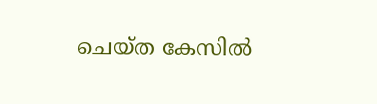ചെയ്ത കേസിൽ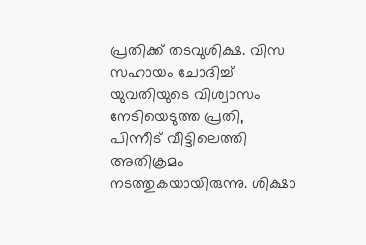പ്രതിക്ക് തടവുശിക്ഷ. വിസ സഹായം ചോദിച്ച് യുവതിയുടെ വിശ്വാസം നേടിയെടുത്ത പ്രതി, പിന്നീട് വീട്ടിലെത്തി അതിക്രമം നടത്തുകയായിരുന്നു. ശിക്ഷാ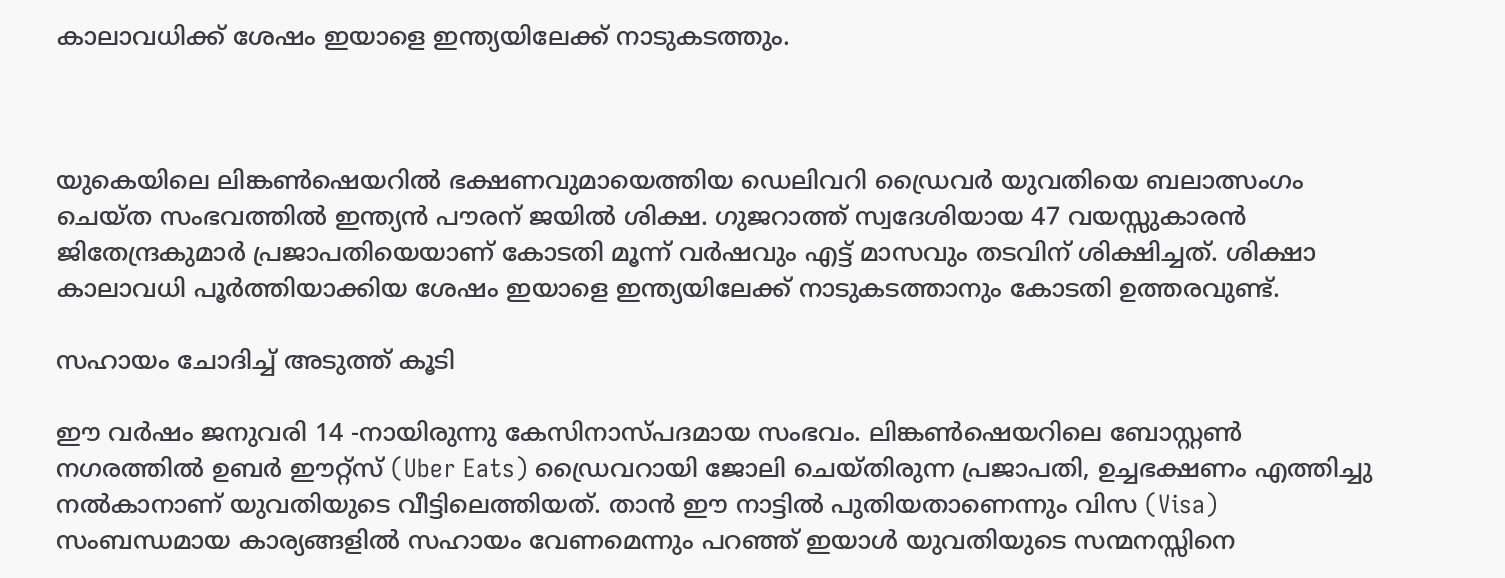കാലാവധിക്ക് ശേഷം ഇയാളെ ഇന്ത്യയിലേക്ക് നാടുകടത്തും.



യുകെയിലെ ലിങ്കൺഷെയറിൽ ഭക്ഷണവുമായെത്തിയ ഡെലിവറി ഡ്രൈവർ യുവതിയെ ബലാത്സംഗം ചെയ്ത സംഭവത്തിൽ ഇന്ത്യൻ പൗരന് ജയിൽ ശിക്ഷ. ഗുജറാത്ത് സ്വദേശിയായ 47 വയസ്സുകാരൻ ജിതേന്ദ്രകുമാർ പ്രജാപതിയെയാണ് കോടതി മൂന്ന് വർഷവും എട്ട് മാസവും തടവിന് ശിക്ഷിച്ചത്. ശിക്ഷാ കാലാവധി പൂർത്തിയാക്കിയ ശേഷം ഇയാളെ ഇന്ത്യയിലേക്ക് നാടുകടത്താനും കോടതി ഉത്തരവുണ്ട്.

സഹായം ചോദിച്ച് അടുത്ത് കൂടി

ഈ വർഷം ജനുവരി 14 -നായിരുന്നു കേസിനാസ്പദമായ സംഭവം. ലിങ്കൺഷെയറിലെ ബോസ്റ്റൺ നഗരത്തിൽ ഉബർ ഈറ്റ്സ് (Uber Eats) ഡ്രൈവറായി ജോലി ചെയ്തിരുന്ന പ്രജാപതി, ഉച്ചഭക്ഷണം എത്തിച്ചു നൽകാനാണ് യുവതിയുടെ വീട്ടിലെത്തിയത്. താൻ ഈ നാട്ടിൽ പുതിയതാണെന്നും വിസ (Visa) സംബന്ധമായ കാര്യങ്ങളിൽ സഹായം വേണമെന്നും പറഞ്ഞ് ഇയാൾ യുവതിയുടെ സന്മനസ്സിനെ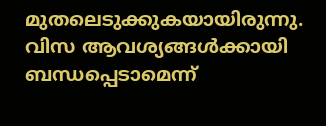മുതലെടുക്കുകയായിരുന്നു. വിസ ആവശ്യങ്ങൾക്കായി ബന്ധപ്പെടാമെന്ന്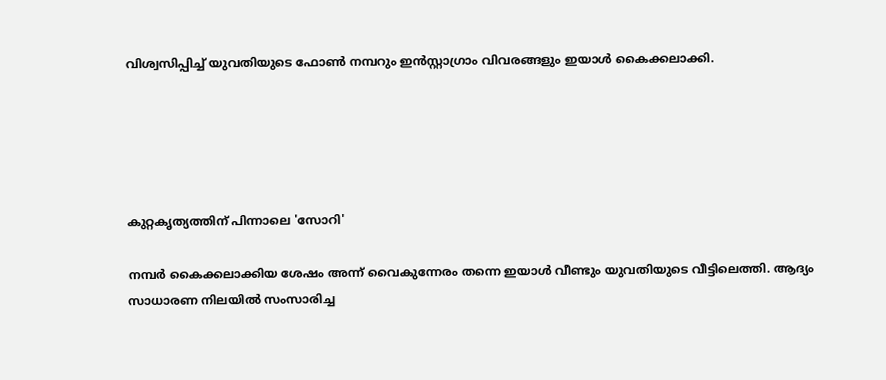വിശ്വസിപ്പിച്ച് യുവതിയുടെ ഫോൺ നമ്പറും ഇൻസ്റ്റാഗ്രാം വിവരങ്ങളും ഇയാൾ കൈക്കലാക്കി.





കുറ്റകൃത്യത്തിന് പിന്നാലെ 'സോറി'

നമ്പർ കൈക്കലാക്കിയ ശേഷം അന്ന് വൈകുന്നേരം തന്നെ ഇയാൾ വീണ്ടും യുവതിയുടെ വീട്ടിലെത്തി. ആദ്യം സാധാരണ നിലയിൽ സംസാരിച്ച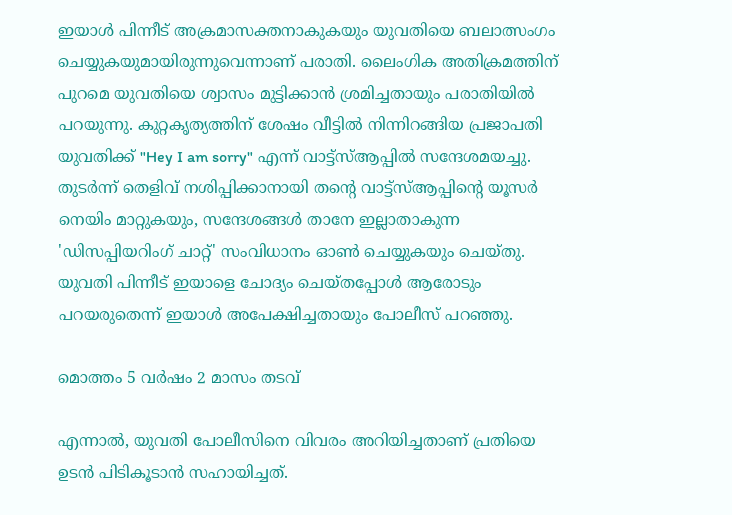ഇയാൾ പിന്നീട് അക്രമാസക്തനാകുകയും യുവതിയെ ബലാത്സംഗം ചെയ്യുകയുമായിരുന്നുവെന്നാണ് പരാതി. ലൈംഗിക അതിക്രമത്തിന് പുറമെ യുവതിയെ ശ്വാസം മുട്ടിക്കാൻ ശ്രമിച്ചതായും പരാതിയിൽ പറയുന്നു. കുറ്റകൃത്യത്തിന് ശേഷം വീട്ടിൽ നിന്നിറങ്ങിയ പ്രജാപതി യുവതിക്ക് "Hey I am sorry" എന്ന് വാട്ട്‌സ്ആപ്പിൽ സന്ദേശമയച്ചു. തുടർന്ന് തെളിവ് നശിപ്പിക്കാനായി തന്‍റെ വാട്ട്‌സ്ആപ്പിന്‍റെ യൂസർ നെയിം മാറ്റുകയും, സന്ദേശങ്ങൾ താനേ ഇല്ലാതാകുന്ന 'ഡിസപ്പിയറിംഗ് ചാറ്റ്' സംവിധാനം ഓൺ ചെയ്യുകയും ചെയ്തു. യുവതി പിന്നീട് ഇയാളെ ചോദ്യം ചെയ്തപ്പോൾ ആരോടും പറയരുതെന്ന് ഇയാൾ അപേക്ഷിച്ചതായും പോലീസ് പറഞ്ഞു.

മൊത്തം 5 വർഷം 2 മാസം തടവ്

എന്നാൽ, യുവതി പോലീസിനെ വിവരം അറിയിച്ചതാണ് പ്രതിയെ ഉടൻ പിടികൂടാൻ സഹായിച്ചത്.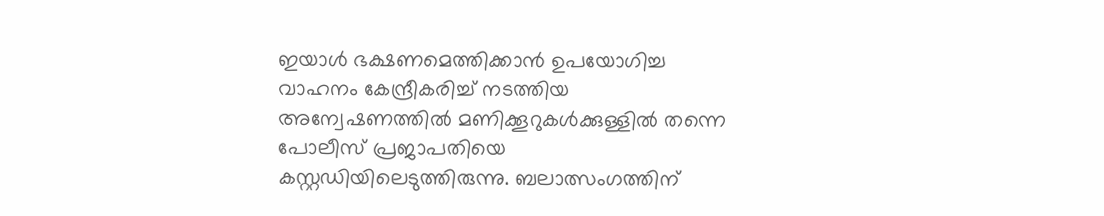ഇയാൾ ഭക്ഷണമെത്തിക്കാൻ ഉപയോഗിച്ച വാഹനം കേന്ദ്രീകരിച്ച് നടത്തിയ അന്വേഷണത്തിൽ മണിക്കൂറുകൾക്കുള്ളിൽ തന്നെ പോലീസ് പ്രജാപതിയെ കസ്റ്റഡിയിലെടുത്തിരുന്നു. ബലാത്സംഗത്തിന്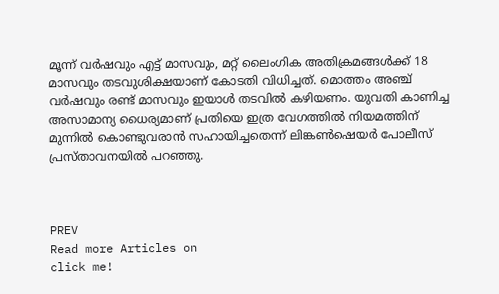മൂന്ന് വർഷവും എട്ട് മാസവും, മറ്റ് ലൈംഗിക അതിക്രമങ്ങൾക്ക് 18 മാസവും തടവുശിക്ഷയാണ് കോടതി വിധിച്ചത്. മൊത്തം അഞ്ച് വർഷവും രണ്ട് മാസവും ഇയാൾ തടവിൽ കഴിയണം. യുവതി കാണിച്ച അസാമാന്യ ധൈര്യമാണ് പ്രതിയെ ഇത്ര വേഗത്തിൽ നിയമത്തിന് മുന്നിൽ കൊണ്ടുവരാൻ സഹായിച്ചതെന്ന് ലിങ്കൺഷെയർ പോലീസ് പ്രസ്താവനയിൽ പറഞ്ഞു.



PREV
Read more Articles on
click me!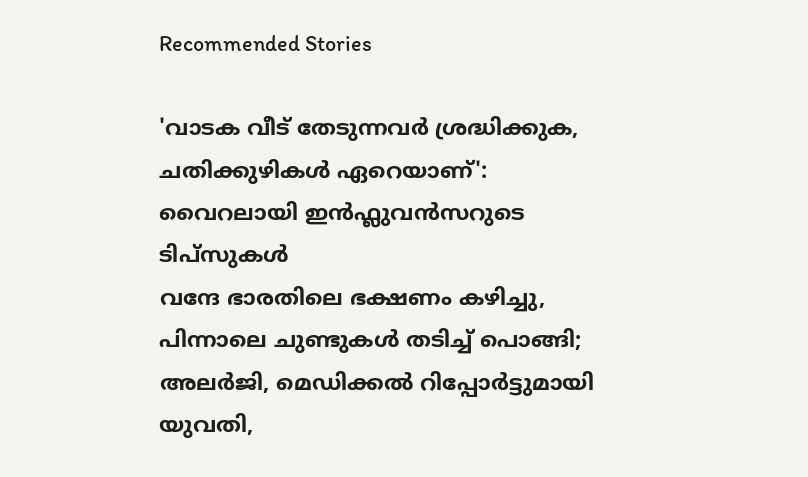Recommended Stories

'വാടക വീട് തേടുന്നവർ ശ്രദ്ധിക്കുക, ചതിക്കുഴികൾ ഏറെയാണ്': വൈറലായി ഇൻഫ്ലുവൻസറുടെ ടിപ്സുകൾ
വന്ദേ ഭാരതിലെ ഭക്ഷണം കഴിച്ചു, പിന്നാലെ ചുണ്ടുകൾ തടിച്ച് പൊങ്ങി; അലർജി, മെഡിക്കൽ റിപ്പോർട്ടുമായി യുവതി,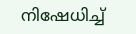നിഷേധിച്ച്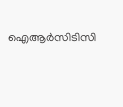ഐആർസിടിസി